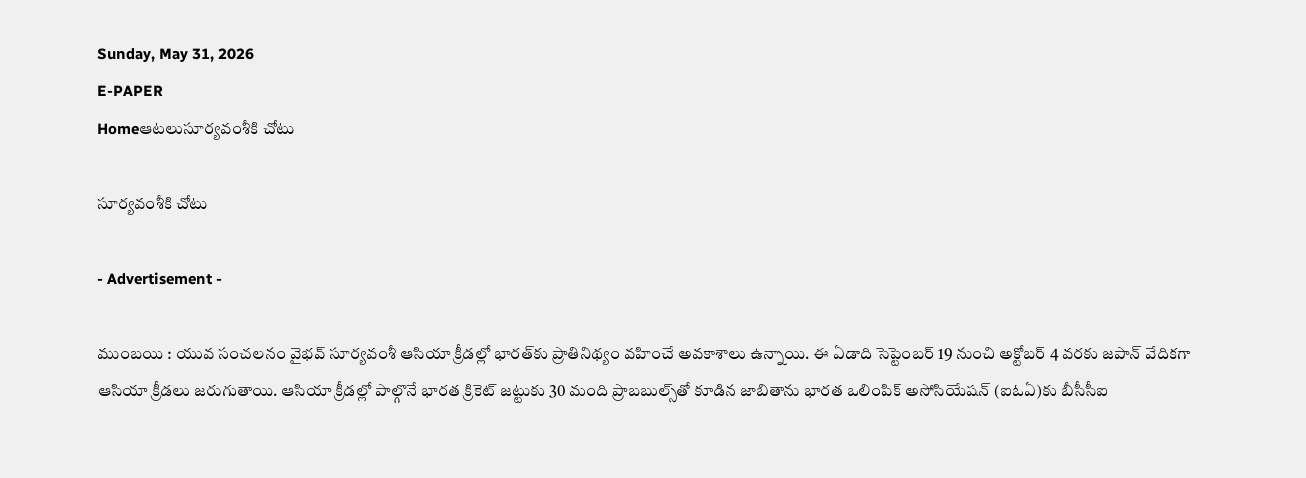Sunday, May 31, 2026
E-PAPER
Homeఆటలుసూర్యవంశీకి చోటు

సూర్యవంశీకి చోటు

- Advertisement -

ముంబయి : యువ సంచలనం వైభవ్‌ సూర్యవంశీ ఆసియా క్రీడల్లో భారత్‌‌కు ప్రాతినిథ్యం వహించే అవకాశాలు ఉన్నాయి. ఈ ఏడాది సెప్టెంబర్‌ 19 నుంచి అక్టోబర్‌ 4 వరకు జపాన్‌ ‌వేదికగా ఆసియా క్రీడలు జరుగుతాయి. ఆసియా క్రీడల్లో పాల్గొనే భారత క్రికెట్‌ ‌జట్టుకు 30 మంది ప్రాబబుల్స్‌‌తో కూడిన జాబితాను భారత ఒలింపిక్‌ అసోసియేషన్‌ (ఐఓఏ)కు బీసీసీఐ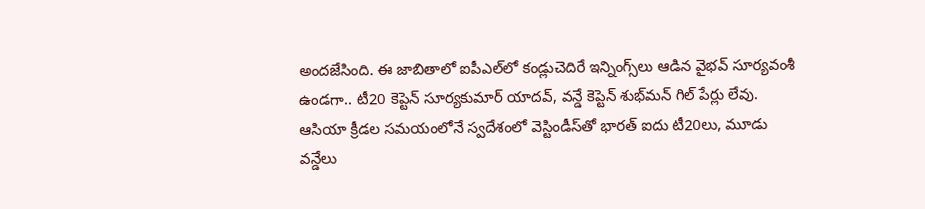అందజేసింది. ఈ జాబితాలో ఐపీఎల్‌‌లో కండ్లుచెదిరే ఇన్నింగ్స్‌‌లు ఆడిన వైభవ్‌ ‌సూర్యవంశీ ఉండగా.. టీ20 కెప్టెన్‌ సూర్యకుమార్‌ ‌యాదవ్‌, వన్డే కెప్టెన్‌ ‌శుభ్‌‌మన్‌ ‌గిల్‌ ‌పేర్లు లేవు. ఆసియా క్రీడల సమయంలోనే స్వదేశంలో వెస్టిండీస్‌‌తో భారత్‌ ఐదు టీ20లు, మూడు వన్డేలు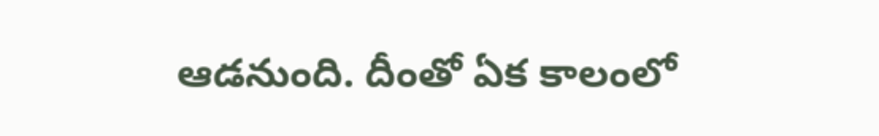ఆడనుంది. దీంతో ఏక కాలంలో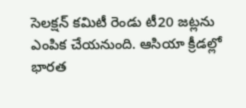సెలక్ష‍న్‌ ‌కమిటీ రెండు టీ20 జట్లను ఎంపిక చేయనుంది. ఆసియా క్రీడల్లో భారత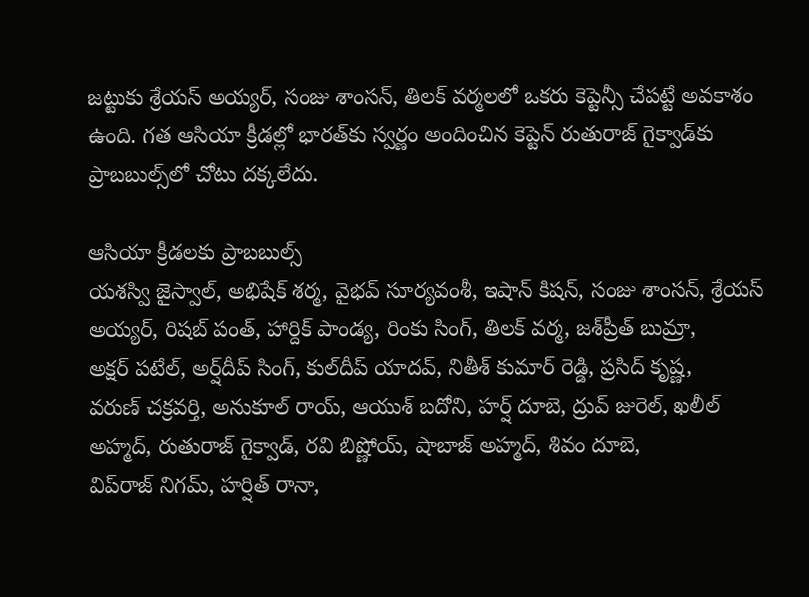జట్టుకు శ్రేయస్‌ అయ్యర్‌, సంజు శాంసన్‌, తిలక్‌ ‌వర్మలలో ఒకరు కెప్టెన్సీ చేపట్టే అవకాశం ఉంది. గత ఆసియా క్రీడల్లో భారత్‌‌కు స్వర్ణం అందించిన కెప్టెన్‌ ‌రుతురాజ్‌ ‌గైక్వాడ్‌‌కు ప్రాబబుల్స్‌‌లో చోటు దక్కలేదు.

ఆసియా క్రీడలకు ప్రాబబుల్స్‌
యశస్వి జైస్వాల్‌, అభిషేక్‌ ‌శర్మ, వైభవ్‌ ‌సూర్యవంశీ, ఇషాన్‌ ‌కిషన్‌, సంజు శాంసన్‌, శ్రేయస్‌ అయ్యర్‌, రిషబ్‌ ‌పంత్‌, హార్దిక్‌ ‌పాండ్య, రింకు సింగ్‌, తిలక్‌ ‌వర్మ, జశ్‌‌ప్రీత్‌ ‌బుమ్రా, అక్ష‍ర్‌ ‌పటేల్‌, అర్ష్‌‌దీప్‌ ‌సింగ్‌, కుల్‌‌దీప్‌ ‌యాదవ్‌, నితీశ్‌ ‌కుమార్‌ ‌రెడ్డి, ప్రసిద్‌ ‌కృష్ణ, వరుణ్‌ ‌చక్రవర్తి, అనుకూల్‌ ‌రాయ్‌, ఆయుశ్‌ ‌బదోని, హర్ష్‌ ‌దూబె, ద్రువ్‌ ‌జురెల్‌, ఖలీల్‌ అహ్మద్‌, రుతురాజ్‌ ‌గైక్వాడ్‌, రవి బిష్ణోయ్‌, షాబాజ్ అహ్మద్‌, శివం దూబె, విప్‌‌రాజ్‌ ‌నిగమ్‌, హర్షిత్‌ ‌రానా,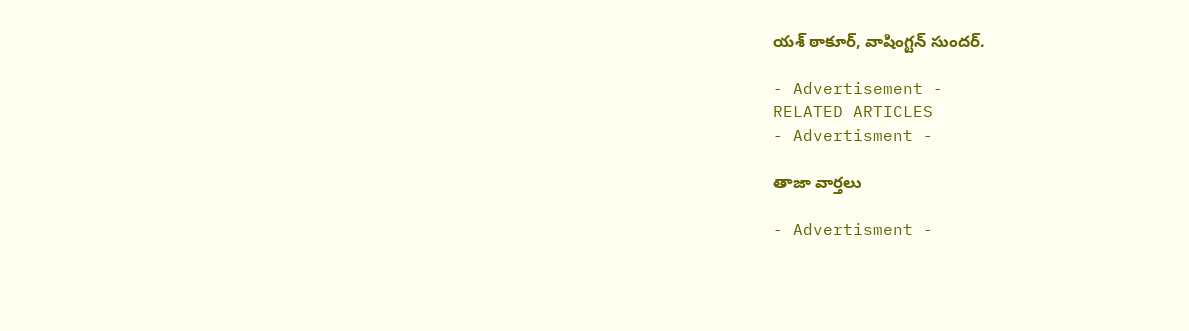యశ్‌ ‌ఠాకూర్‌, వాషింగ్టన్‌ ‌సుందర్‌.

- Advertisement -
RELATED ARTICLES
- Advertisment -

తాజా వార్తలు

- Advertisment -